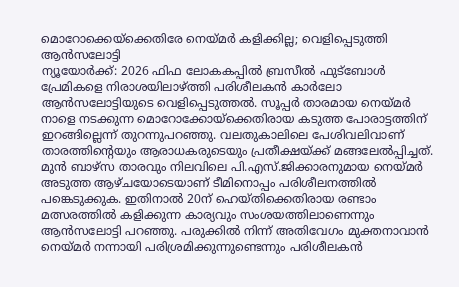മൊറോക്കെയ്ക്കെതിരേ നെയ്മർ കളിക്കില്ല; വെളിപ്പെടുത്തി ആൻസലോട്ടി
ന്യൂയോർക്ക്: 2026 ഫിഫ ലോകകപ്പിൽ ബ്രസീൽ ഫുട്ബോൾ പ്രേമികളെ നിരാശയിലാഴ്ത്തി പരിശീലകൻ കാർലോ ആൻസലോട്ടിയുടെ വെളിപ്പെടുത്തൽ. സൂപ്പർ താരമായ നെയ്മർ നാളെ നടക്കുന്ന മൊറോക്കോയ്ക്കെതിരായ കടുത്ത പോരാട്ടത്തിന് ഇറങ്ങില്ലെന്ന് തുറന്നുപറഞ്ഞു. വലതുകാലിലെ പേശിവലിവാണ് താരത്തിന്റെയും ആരാധകരുടെയും പ്രതീക്ഷയ്ക്ക് മങ്ങലേൽപ്പിച്ചത്.
മുൻ ബാഴ്സ താരവും നിലവിലെ പി.എസ്.ജിക്കാരനുമായ നെയ്മർ അടുത്ത ആഴ്ചയോടെയാണ് ടീമിനൊപ്പം പരിശീലനത്തിൽ പങ്കെടുക്കുക. ഇതിനാൽ 20ന് ഹെയ്തിക്കെതിരായ രണ്ടാം മത്സരത്തിൽ കളിക്കുന്ന കാര്യവും സംശയത്തിലാണെന്നും ആൻസലോട്ടി പറഞ്ഞു. പരുക്കിൽ നിന്ന് അതിവേഗം മുക്തനാവാൻ നെയ്മർ നന്നായി പരിശ്രമിക്കുന്നുണ്ടെന്നും പരിശീലകൻ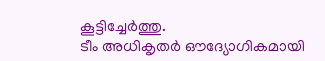കൂട്ടിച്ചേർത്തു.
ടീം അധികൃതർ ഔദ്യോഗികമായി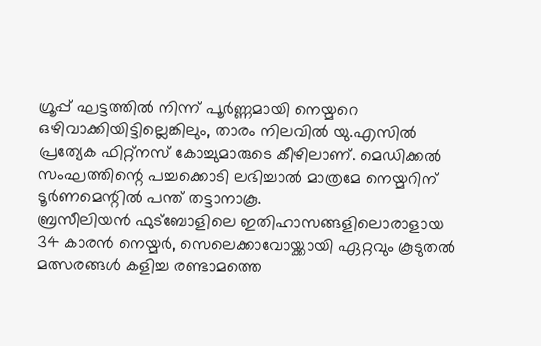ഗ്രൂപ്പ് ഘട്ടത്തിൽ നിന്ന് പൂർണ്ണമായി നെയ്മറെ ഒഴിവാക്കിയിട്ടില്ലെങ്കിലും, താരം നിലവിൽ യു.എസിൽ പ്രത്യേക ഫിറ്റ്നസ് കോച്ചുമാരുടെ കീഴിലാണ്. മെഡിക്കൽ സംഘത്തിന്റെ പച്ചക്കൊടി ലഭിച്ചാൽ മാത്രമേ നെയ്മറിന് ടൂർണമെന്റിൽ പന്ത് തട്ടാനാകൂ.
ബ്രസീലിയൻ ഫുട്ബോളിലെ ഇതിഹാസങ്ങളിലൊരാളായ 34 കാരൻ നെയ്മർ, സെലെക്കാവോയ്ക്കായി ഏറ്റവും കൂടുതൽ മത്സരങ്ങൾ കളിച്ച രണ്ടാമത്തെ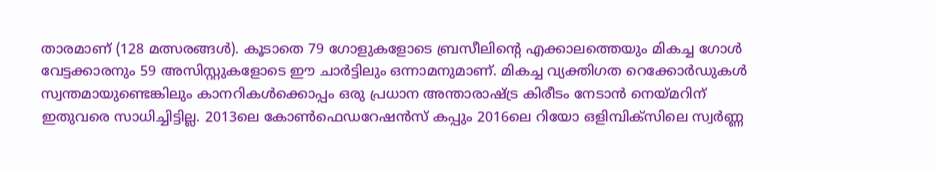താരമാണ് (128 മത്സരങ്ങൾ). കൂടാതെ 79 ഗോളുകളോടെ ബ്രസീലിന്റെ എക്കാലത്തെയും മികച്ച ഗോൾ വേട്ടക്കാരനും 59 അസിസ്റ്റുകളോടെ ഈ ചാർട്ടിലും ഒന്നാമനുമാണ്. മികച്ച വ്യക്തിഗത റെക്കോർഡുകൾ സ്വന്തമായുണ്ടെങ്കിലും കാനറികൾക്കൊപ്പം ഒരു പ്രധാന അന്താരാഷ്ട്ര കിരീടം നേടാൻ നെയ്മറിന് ഇതുവരെ സാധിച്ചിട്ടില്ല. 2013ലെ കോൺഫെഡറേഷൻസ് കപ്പും 2016ലെ റിയോ ഒളിമ്പിക്സിലെ സ്വർണ്ണ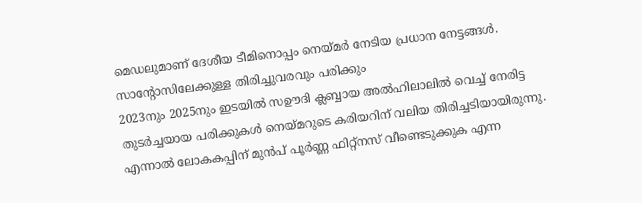മെഡലുമാണ് ദേശീയ ടീമിനൊപ്പം നെയ്മർ നേടിയ പ്രധാന നേട്ടങ്ങൾ.
സാന്റോസിലേക്കുള്ള തിരിച്ചുവരവും പരിക്കും
2023നും 2025നും ഇടയിൽ സഊദി ക്ലബ്ബായ അൽഹിലാലിൽ വെച്ച് നേരിട്ട തുടർച്ചയായ പരിക്കുകൾ നെയ്മറുടെ കരിയറിന് വലിയ തിരിച്ചടിയായിരുന്നു. എന്നാൽ ലോകകപ്പിന് മുൻപ് പൂർണ്ണ ഫിറ്റ്നസ് വീണ്ടെടുക്കുക എന്ന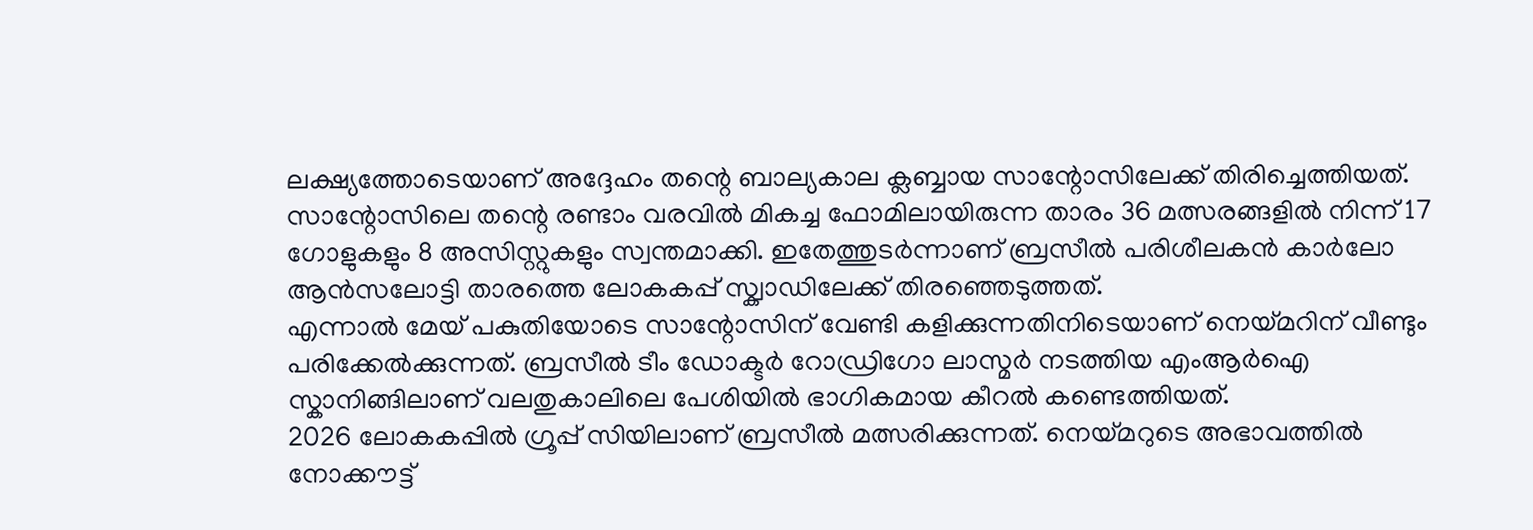ലക്ഷ്യത്തോടെയാണ് അദ്ദേഹം തന്റെ ബാല്യകാല ക്ലബ്ബായ സാന്റോസിലേക്ക് തിരിച്ചെത്തിയത്. സാന്റോസിലെ തന്റെ രണ്ടാം വരവിൽ മികച്ച ഫോമിലായിരുന്ന താരം 36 മത്സരങ്ങളിൽ നിന്ന് 17 ഗോളുകളും 8 അസിസ്റ്റുകളും സ്വന്തമാക്കി. ഇതേത്തുടർന്നാണ് ബ്രസീൽ പരിശീലകൻ കാർലോ ആൻസലോട്ടി താരത്തെ ലോകകപ്പ് സ്ക്വാഡിലേക്ക് തിരഞ്ഞെടുത്തത്.
എന്നാൽ മേയ് പകുതിയോടെ സാന്റോസിന് വേണ്ടി കളിക്കുന്നതിനിടെയാണ് നെയ്മറിന് വീണ്ടും പരിക്കേൽക്കുന്നത്. ബ്രസീൽ ടീം ഡോക്ടർ റോഡ്രിഗോ ലാസ്മർ നടത്തിയ എംആർഐ സ്കാനിങ്ങിലാണ് വലതുകാലിലെ പേശിയിൽ ഭാഗികമായ കീറൽ കണ്ടെത്തിയത്.
2026 ലോകകപ്പിൽ ഗ്രൂപ്പ് സിയിലാണ് ബ്രസീൽ മത്സരിക്കുന്നത്. നെയ്മറുടെ അഭാവത്തിൽ നോക്കൗട്ട്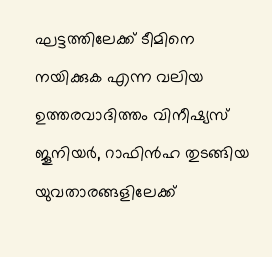ഘട്ടത്തിലേക്ക് ടീമിനെ നയിക്കുക എന്ന വലിയ ഉത്തരവാദിത്തം വിനീഷ്യസ് ജൂനിയർ, റാഫിൻഹ തുടങ്ങിയ യുവതാരങ്ങളിലേക്ക്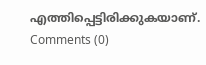എത്തിപ്പെട്ടിരിക്കുകയാണ്.
Comments (0)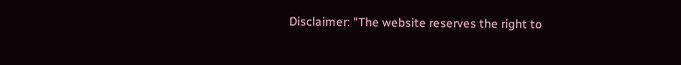Disclaimer: "The website reserves the right to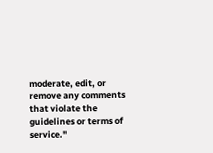moderate, edit, or remove any comments that violate the guidelines or terms of service."